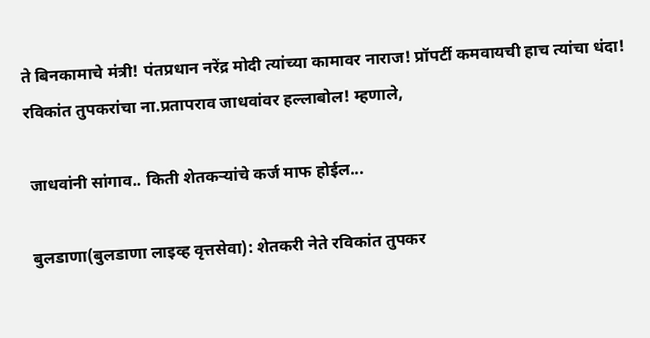ते बिनकामाचे मंत्री! पंतप्रधान नरेंद्र मोदी त्यांच्या कामावर नाराज! प्रॉपर्टी कमवायची हाच त्यांचा धंदा!
रविकांत तुपकरांचा ना.प्रतापराव जाधवांवर हल्लाबोल! म्हणाले,

 जाधवांनी सांगाव.. किती शेतकऱ्यांचे कर्ज माफ होईल...

 बुलडाणा(बुलडाणा लाइव्ह वृत्तसेवा): शेतकरी नेते रविकांत तुपकर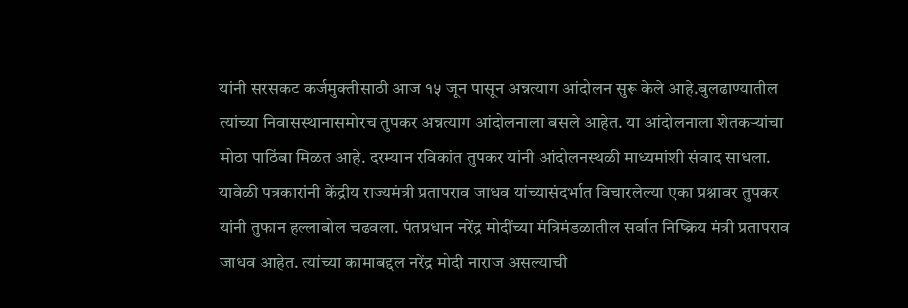यांनी सरसकट कर्जमुक्तीसाठी आज १५ जून पासून अन्नत्याग आंदोलन सुरू केले आहे.बुलढाण्यातील त्यांच्या निवासस्थानासमोरच तुपकर अन्नत्याग आंदोलनाला बसले आहेत. या आंदोलनाला शेतकऱ्यांचा मोठा पाठिंबा मिळत आहे. दरम्यान रविकांत तुपकर यांनी आंदोलनस्थळी माध्यमांशी संवाद साधला. यावेळी पत्रकारांनी केंद्रीय राज्यमंत्री प्रतापराव जाधव यांच्यासंदर्भात विचारलेल्या एका प्रश्नावर तुपकर यांनी तुफान हल्लाबोल चढवला. पंतप्रधान नरेंद्र मोदींच्या मंत्रिमंडळातील सर्वात निष्क्रिय मंत्री प्रतापराव जाधव आहेत. त्यांच्या कामाबद्दल नरेंद्र मोदी नाराज असल्याची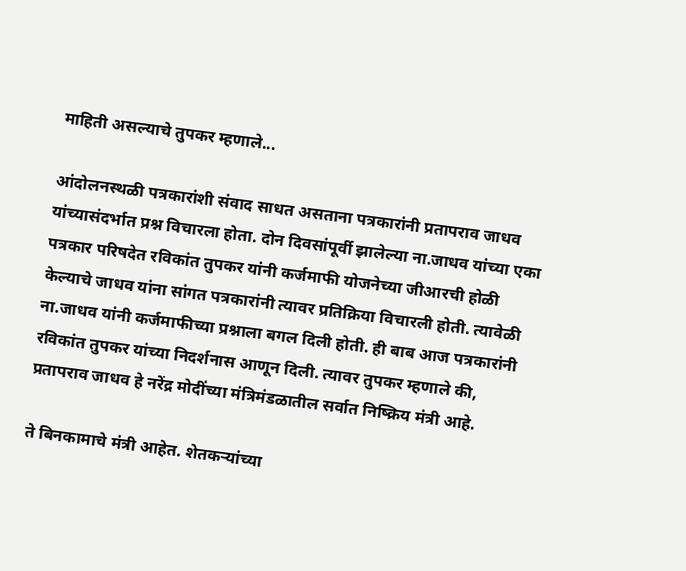माहिती असल्याचे तुपकर म्हणाले...

आंदोलनस्थळी पत्रकारांशी संवाद साधत असताना पत्रकारांनी प्रतापराव जाधव यांच्यासंदर्भात प्रश्न विचारला होता. दोन दिवसांपूर्वी झालेल्या ना.जाधव यांच्या एका पत्रकार परिषदेत रविकांत तुपकर यांनी कर्जमाफी योजनेच्या जीआरची होळी केल्याचे जाधव यांना सांगत पत्रकारांनी त्यावर प्रतिक्रिया विचारली होती. त्यावेळी ना.जाधव यांनी कर्जमाफीच्या प्रश्नाला बगल दिली होती. ही बाब आज पत्रकारांनी रविकांत तुपकर यांच्या निदर्शनास आणून दिली. त्यावर तुपकर म्हणाले की, प्रतापराव जाधव हे नरेंद्र मोदींच्या मंत्रिमंडळातील सर्वात निष्क्रिय मंत्री आहे.

ते बिनकामाचे मंत्री आहेत. शेतकऱ्यांच्या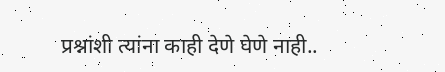प्रश्नांशी त्यांना काही देणे घेणे नाही..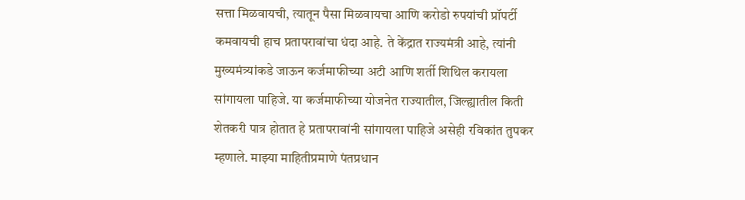सत्ता मिळवायची, त्यातून पैसा मिळवायचा आणि करोडो रुपयांची प्रॉपर्टी कमवायची हाच प्रतापरावांचा धंदा आहे. ते केंद्रात राज्यमंत्री आहे, त्यांनी मुख्यमंत्र्यांकडे जाऊन कर्जमाफीच्या अटी आणि शर्ती शिथिल करायला सांगायला पाहिजे. या कर्जमाफीच्या योजनेत राज्यातील, जिल्ह्यातील किती शेतकरी पात्र होतात हे प्रतापरावांनी सांगायला पाहिजे असेही रविकांत तुपकर म्हणाले. माझ्या माहितीप्रमाणे पंतप्रधान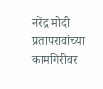नरेंद्र मोदी प्रतापरावांच्या कामगिरीवर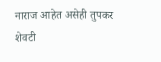नाराज आहेत असेही तुपकर शेवटी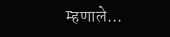म्हणाले...